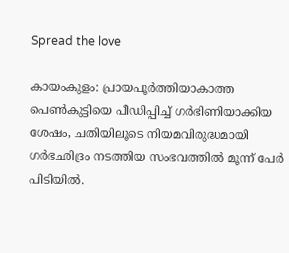Spread the love

കായംകുളം: പ്രായപൂർത്തിയാകാത്ത പെൺകുട്ടിയെ പീഡിപ്പിച്ച് ഗർഭിണിയാക്കിയ ശേഷം, ചതിയിലൂടെ നിയമവിരുദ്ധമായി ഗർഭഛിദ്രം നടത്തിയ സംഭവത്തിൽ മൂന്ന് പേർ പിടിയിൽ.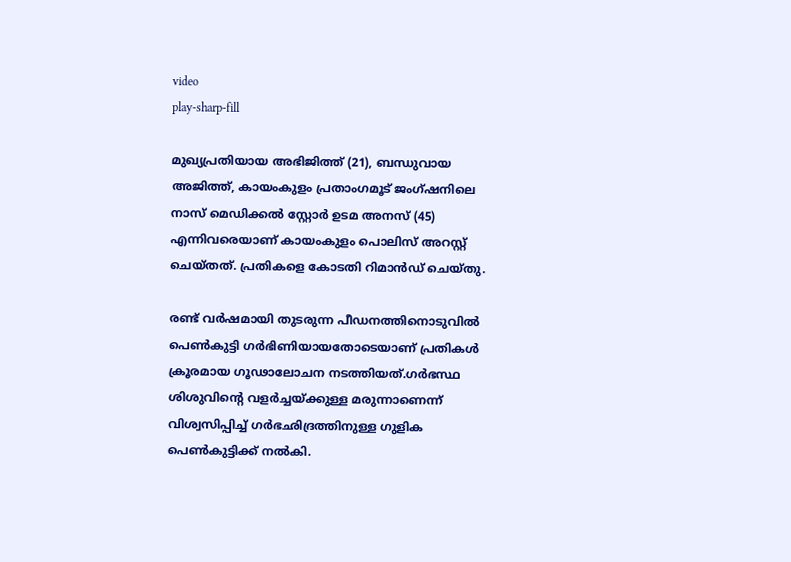video
play-sharp-fill

മുഖ്യപ്രതിയായ അഭിജിത്ത് (21), ബന്ധുവായ അജിത്ത്, കായംകുളം പ്രതാംഗമൂട് ജംഗ്ഷനിലെ നാസ് മെഡിക്കൽ സ്റ്റോർ ഉടമ അനസ് (45) എന്നിവരെയാണ് കായംകുളം പൊലിസ് അറസ്റ്റ് ചെയ്തത്. പ്രതികളെ കോടതി റിമാൻഡ് ചെയ്തു.

രണ്ട് വർഷമായി തുടരുന്ന പീഡനത്തിനൊടുവിൽ പെൺകുട്ടി ഗർഭിണിയായതോടെയാണ് പ്രതികൾ ക്രൂരമായ ഗൂഢാലോചന നടത്തിയത്.ഗർഭസ്ഥ ശിശുവിന്റെ വളർച്ചയ്ക്കുള്ള മരുന്നാണെന്ന് വിശ്വസിപ്പിച്ച് ഗർഭഛിദ്രത്തിനുള്ള ഗുളിക പെൺകുട്ടിക്ക് നൽകി.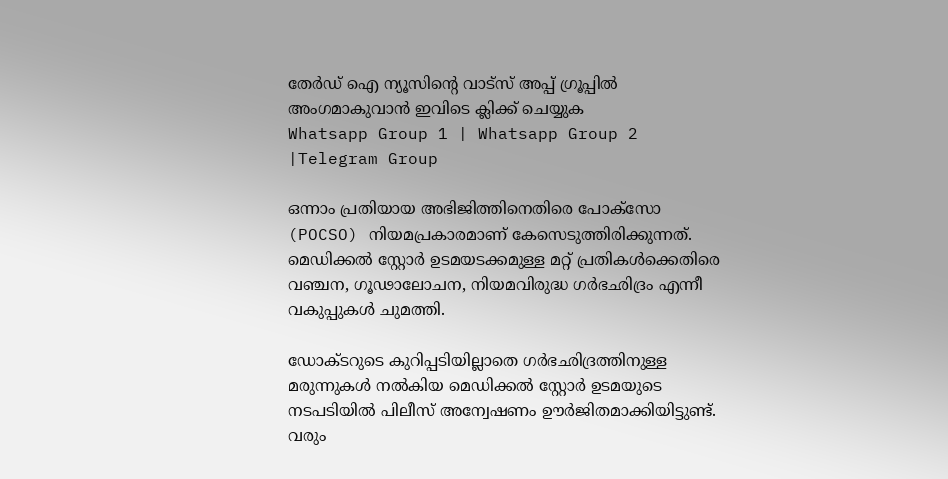തേർഡ് ഐ ന്യൂസിന്റെ വാട്സ് അപ്പ് ഗ്രൂപ്പിൽ അംഗമാകുവാൻ ഇവിടെ ക്ലിക്ക് ചെയ്യുക
Whatsapp Group 1 | Whatsapp Group 2 |Telegram Group

ഒന്നാം പ്രതിയായ അഭിജിത്തിനെതിരെ പോക്സോ (POCSO) നിയമപ്രകാരമാണ് കേസെടുത്തിരിക്കുന്നത്. മെഡിക്കൽ സ്റ്റോർ ഉടമയടക്കമുള്ള മറ്റ് പ്രതികൾക്കെതിരെ വഞ്ചന, ഗൂഢാലോചന, നിയമവിരുദ്ധ ഗർഭഛിദ്രം എന്നീ വകുപ്പുകൾ ചുമത്തി.

ഡോക്ടറുടെ കുറിപ്പടിയില്ലാതെ ഗർഭഛിദ്രത്തിനുള്ള മരുന്നുകൾ നൽകിയ മെഡിക്കൽ സ്റ്റോർ ഉടമയുടെ നടപടിയിൽ പിലീസ് അന്വേഷണം ഊർജിതമാക്കിയിട്ടുണ്ട്. വരും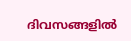ദിവസങ്ങളിൽ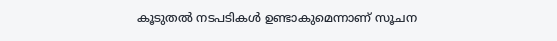കൂടുതൽ നടപടികൾ ഉണ്ടാകുമെന്നാണ് സൂചന